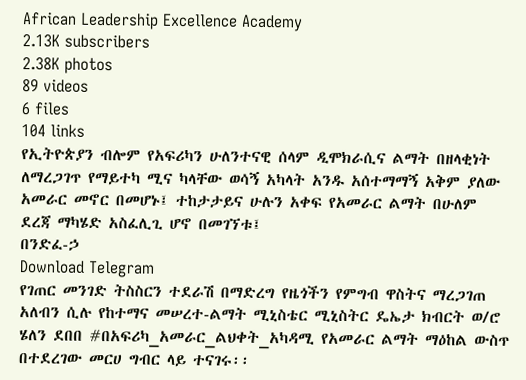African Leadership Excellence Academy
2.13K subscribers
2.38K photos
89 videos
6 files
104 links
የኢትዮጵያን ብሎም የአፍሪካን ሁለንተናዊ ሰላም ዲሞክራሲና ልማት በዘላቂነት ለማረጋገጥ የማይተካ ሚና ካላቸው ወሳኝ አካላት አንዱ አሰተማማኝ አቅም ያለው አመራር መኖር በመሆኑ፤ ተከታታይና ሁሉን አቀፍ የአመራር ልማት በሁለም ደረጃ ማካሄድ አስፈሊጊ ሆኖ በመገኘቱ፤
በንድፈ-ኃ
Download Telegram
የገጠር መንገድ ትስስርን ተደራሽ በማድረግ የዜጎችን የምግብ ዋስትና ማረጋገጠ አለብን ሲሉ የከተማና መሠረተ-ልማት ሚኒስቴር ሚኒስትር ዴኤታ ክብርት ወ/ሮ ሄለን ደበበ #በአፍሪካ_አመራር_ልህቀት_አካዳሚ የአመራር ልማት ማዕከል ውስጥ በተደረገው መርሀ ግብር ላይ ተናገሩ፡፡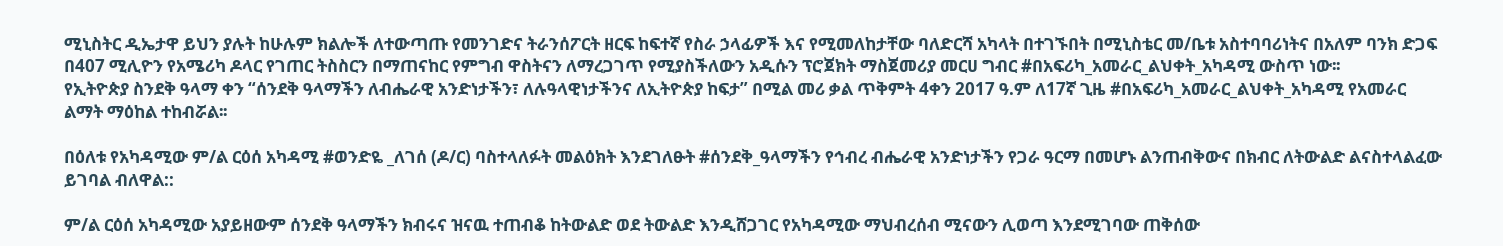ሚኒስትር ዲኤታዋ ይህን ያሉት ከሁሉም ክልሎች ለተውጣጡ የመንገድና ትራንሰፖርት ዘርፍ ከፍተኛ የስራ ኃላፊዎች እና የሚመለከታቸው ባለድርሻ አካላት በተገኙበት በሚኒስቴር መ/ቤቱ አስተባባሪነትና በአለም ባንክ ድጋፍ በ407 ሚሊዮን የአሜሪካ ዶላር የገጠር ትስስርን በማጠናከር የምግብ ዋስትናን ለማረጋገጥ የሚያስችለውን አዲሱን ፕሮጀክት ማስጀመሪያ መርሀ ግብር #በአፍሪካ_አመራር_ልህቀት_አካዳሚ ውስጥ ነው፡፡
የኢትዮጵያ ስንደቅ ዓላማ ቀን “ሰንደቅ ዓላማችን ለብሔራዊ አንድነታችን፣ ለሉዓላዊነታችንና ለኢትዮጵያ ከፍታ” በሚል መሪ ቃል ጥቅምት 4ቀን 2017 ዓ.ም ለ17ኛ ጊዜ #በአፍሪካ_አመራር_ልህቀት_አካዳሚ የአመራር ልማት ማዕከል ተከብሯል፡፡

በዕለቱ የአካዳሚው ም/ል ርዕሰ አካዳሚ #ወንድዬ _ለገሰ (ዶ/ር) ባስተላለፉት መልዕክት እንደገለፁት #ሰንደቅ_ዓላማችን የኅብረ ብሔራዊ አንድነታችን የጋራ ዓርማ በመሆኑ ልንጠብቅውና በክብር ለትውልድ ልናስተላልፈው ይገባል ብለዋል::

ም/ል ርዕሰ አካዳሚው አያይዘውም ሰንደቅ ዓላማችን ክብሩና ዝናዉ ተጠብቆ ከትውልድ ወደ ትውልድ እንዲሸጋገር የአካዳሚው ማህብረሰብ ሚናውን ሊወጣ እንደሚገባው ጠቅሰው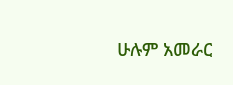ሁሉም አመራር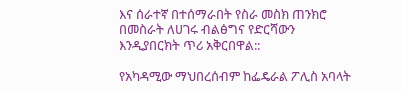እና ሰራተኛ በተሰማራበት የስራ መስክ ጠንክሮ በመስራት ለሀገሩ ብልፅግና የድርሻውን እንዲያበርክት ጥሪ አቅርበዋል::

የአካዳሚው ማህበረሰብም ከፌዴራል ፖሊስ አባላት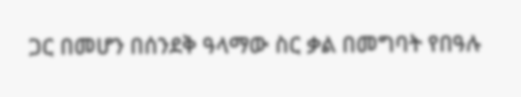ጋር በመሆን በሰንደቅ ዓላማው ስር ቃል በመግባት የበዓሉ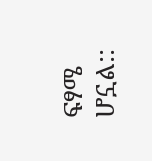ፍፃሜ ሆኗል::